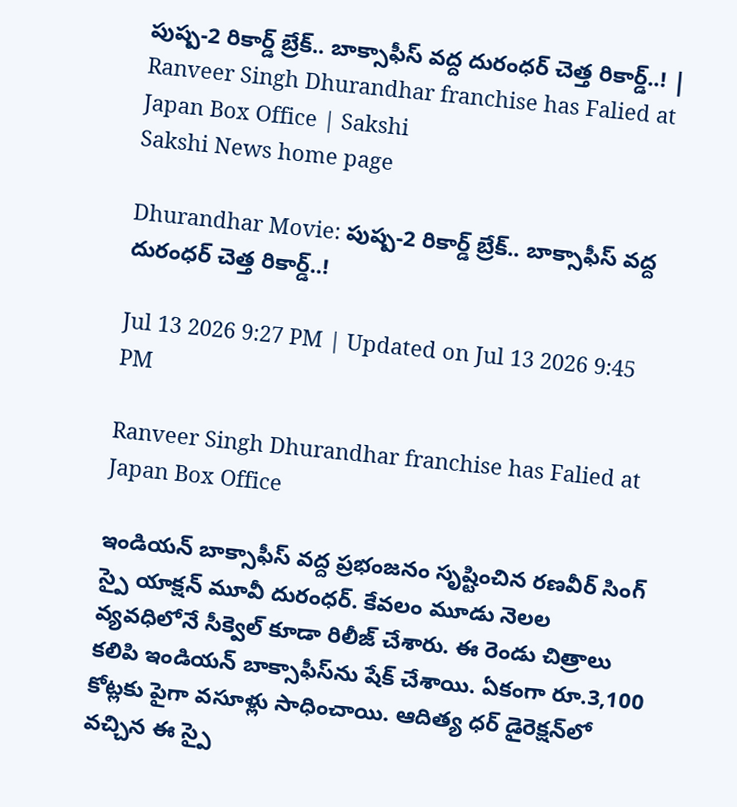పుష్ప-2 రికార్డ్ బ్రేక్.. బాక్సాఫీస్ వద్ద దురంధర్ చెత్త రికార్డ్..! | Ranveer Singh Dhurandhar franchise has Falied at Japan Box Office | Sakshi
Sakshi News home page

Dhurandhar Movie: పుష్ప-2 రికార్డ్ బ్రేక్.. బాక్సాఫీస్ వద్ద దురంధర్ చెత్త రికార్డ్..!

Jul 13 2026 9:27 PM | Updated on Jul 13 2026 9:45 PM

Ranveer Singh Dhurandhar franchise has Falied at Japan Box Office

ఇండియన్ బాక్సాఫీస్ వద్ద ప్రభంజనం సృష్టించిన రణవీర్ సింగ్  స్పై యాక్షన్‌ మూవీ దురంధర్. కేవలం మూడు నెలల వ్యవధిలోనే సీక్వెల్‌ కూడా రిలీజ్ చేశారు. ఈ రెండు చిత్రాలు కలిపి ఇండియన్ బాక్సాఫీస్‌ను షేక్ చేశాయి. ఏకంగా రూ.3,100 కోట్లకు పైగా వసూళ్లు సాధించాయి. ఆదిత్య ధర్ డైరెక్షన్‌లో వచ్చిన ఈ స్పై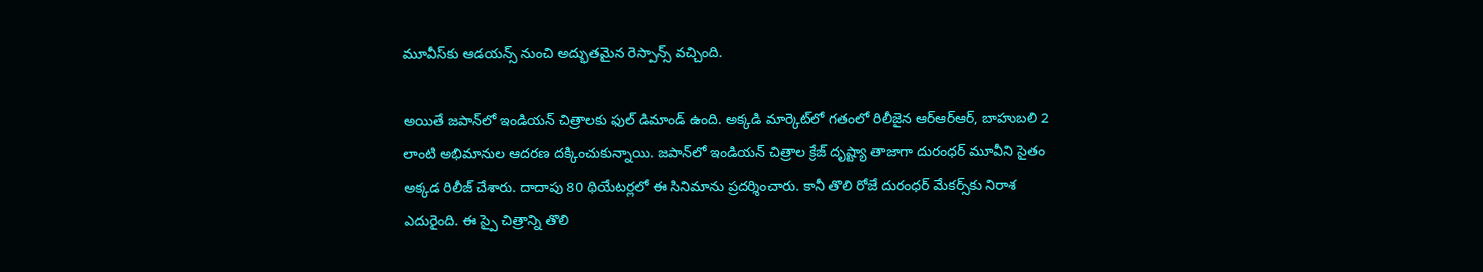మూవీస్‌కు ఆడయన్స్‌ నుంచి ‍అద్భుతమైన రెస్పాన్స్ వచ్చింది.

అయితే జపాన్‌లో ఇండియన్ చిత్రాలకు ఫుల్ డిమాండ్ ఉంది. అక్కడి మార్కెట్‌లో గతంలో రిలీజైన ఆర్ఆర్ఆర్, బాహుబలి 2 లాంటి అభిమానుల ఆదరణ దక్కించుకున్నాయి. జపాన్‌లో ఇండియన్ చిత్రాల క్రేజ్ దృష్ట్యా తాజాగా దురంధర్‌ మూవీని సైతం అక్కడ రిలీజ్ చేశారు. దాదాపు 80 థియేటర్లలో ఈ సినిమాను ప్రదర్శించారు. కానీ తొలి రోజే దురంధర్‌ మేకర్స్‌కు నిరాశ ఎదురైంది. ఈ స్పై చిత్రాన్ని తొలి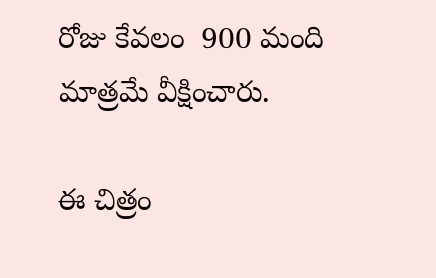రోజు కేవలం  900 మంది మాత్రమే వీక్షించారు.

ఈ చిత్రం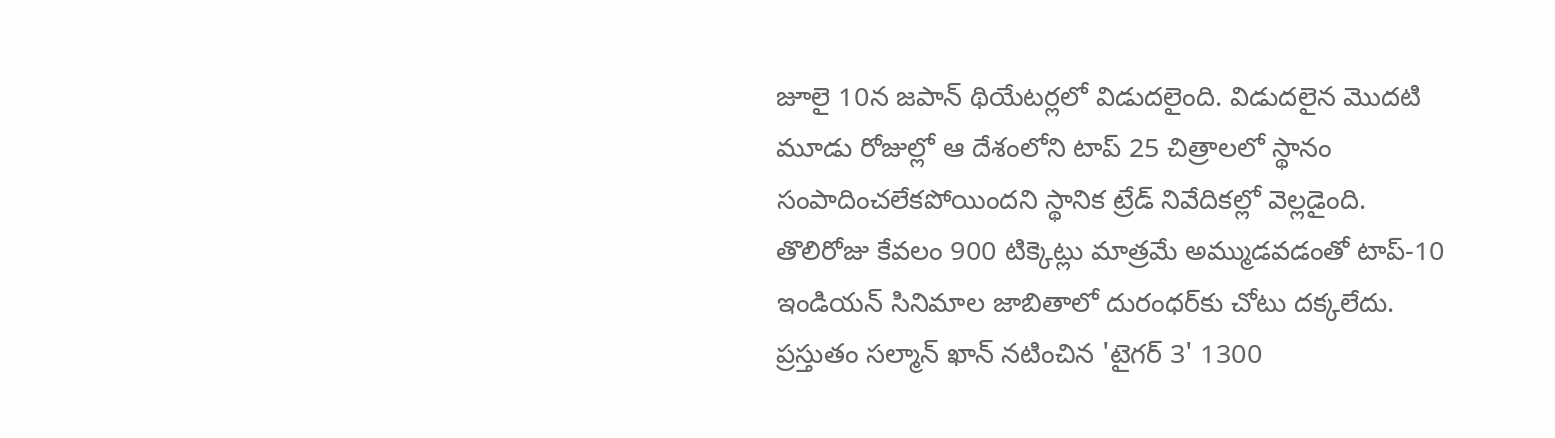జూలై 10న జపాన్ థియేటర్లలో విడుదలైంది. విడుదలైన మొదటి మూడు రోజుల్లో ఆ దేశంలోని టాప్ 25 చిత్రాలలో స్థానం సంపాదించలేకపోయిందని స్థానిక ట్రేడ్ నివేదికల్లో వెల్లడైంది. తొలిరోజు కేవలం 900 టిక్కెట్లు మాత్రమే అమ్ముడవడంతో టాప్-10 ఇండియన్ సినిమాల జాబితాలో దురంధర్‌కు చోటు దక్కలేదు. ప్రస్తుతం సల్మాన్ ఖాన్ నటించిన 'టైగర్ 3' 1300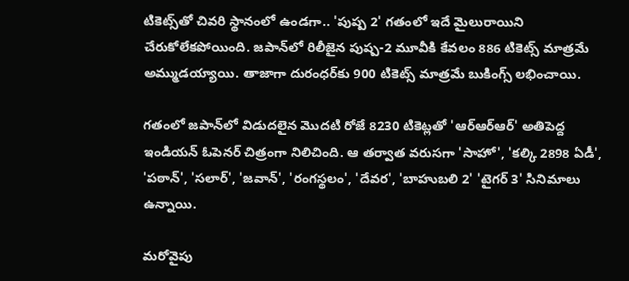టికెట్స్‌తో చివరి స్థానంలో ఉండగా.. 'పుష్ప 2' గతంలో ఇదే మైలురాయిని చేరుకోలేకపోయింది. జపాన్‌లో రిలీజైన పుష్ప-2 మూవీకి కేవలం 886 టికెట్స్ మాత్రమే అమ్ముడయ్యాయి. తాజాగా దురంధర్‌కు 900 టికెట్స్‌ మాత్రమే బుకింగ్స్ లభించాయి.

గతంలో జపాన్‌లో విడుదలైన మొదటి రోజే 8230 టికెట్లతో 'ఆర్ఆర్ఆర్' అతిపెద్ద ఇండియన్ ఓపెనర్‌ చిత్రంగా నిలిచింది. ఆ తర్వాత వరుసగా 'సాహో', 'కల్కి 2898 ఏడీ', 'పఠాన్', 'సలార్', 'జవాన్', 'రంగస్థలం', 'దేవర', 'బాహుబలి 2' 'టైగర్ 3' సినిమాలు ఉన్నాయి.

మరోవైపు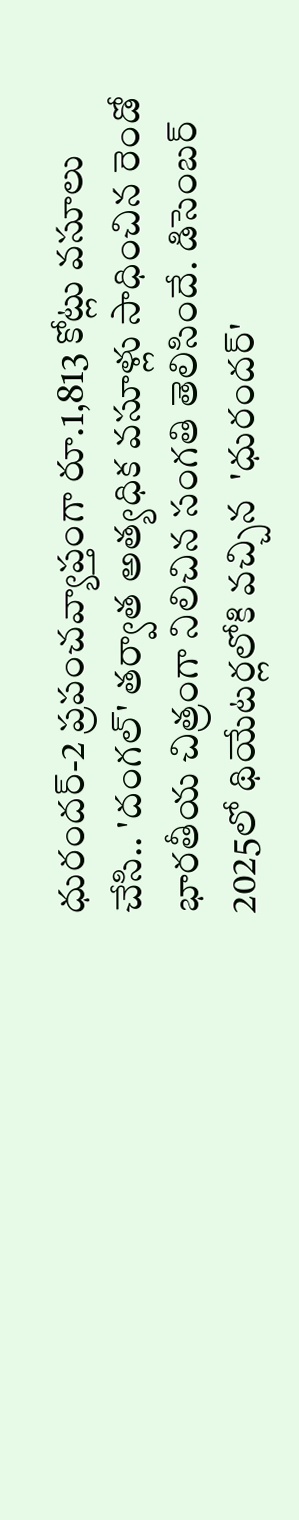ధురందర్-2 ప్రపంచవ్యాప్తంగా రూ.1,813 కోట్లు వసూలు చేసి.. 'దంగల్' తర్వాత అత్యధిక వసూళ్లు సాధించిన రెండో భారతీయ చిత్రంగా నిలిచిన సంగతి తెలిసిందే. డిసెంబర్ 2025లో థియేటర్లలోకి వచ్చిన  'ధురందర్'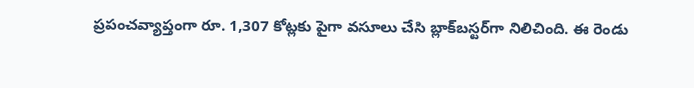ప్రపంచవ్యాప్తంగా రూ. 1,307 కోట్లకు పైగా వసూలు చేసి బ్లాక్‌బస్టర్‌గా నిలిచింది. ఈ రెండు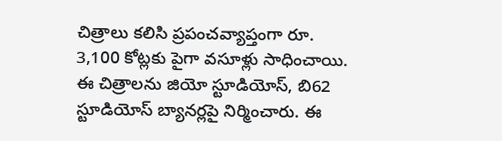చిత్రాలు కలిసి ప్రపంచవ్యాప్తంగా రూ. 3,100 కోట్లకు పైగా వసూళ్లు సాధించాయి. ఈ చిత్రాలను జియో స్టూడియోస్, బి62 స్టూడియోస్ బ్యానర్లపై నిర్మించారు. ఈ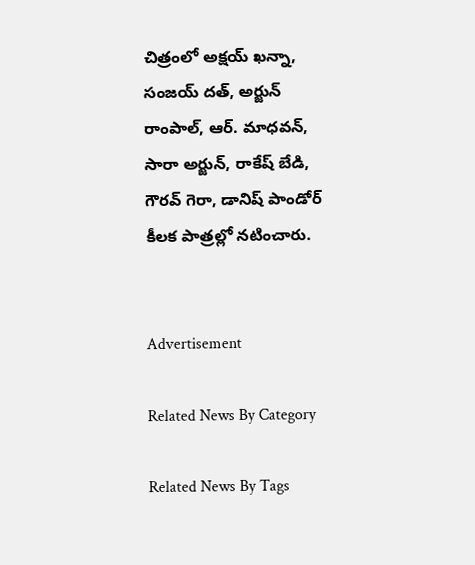చిత్రంలో అక్షయ్ ఖన్నా, సంజయ్ దత్, అర్జున్ రాంపాల్, ఆర్. మాధవన్, సారా అర్జున్, రాకేష్ బేడి, గౌరవ్ గెరా, డానిష్ పాండోర్ కీలక పాత్రల్లో నటించారు.


Advertisement

Related News By Category

Related News By Tags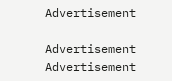Advertisement

Advertisement
Advertisement